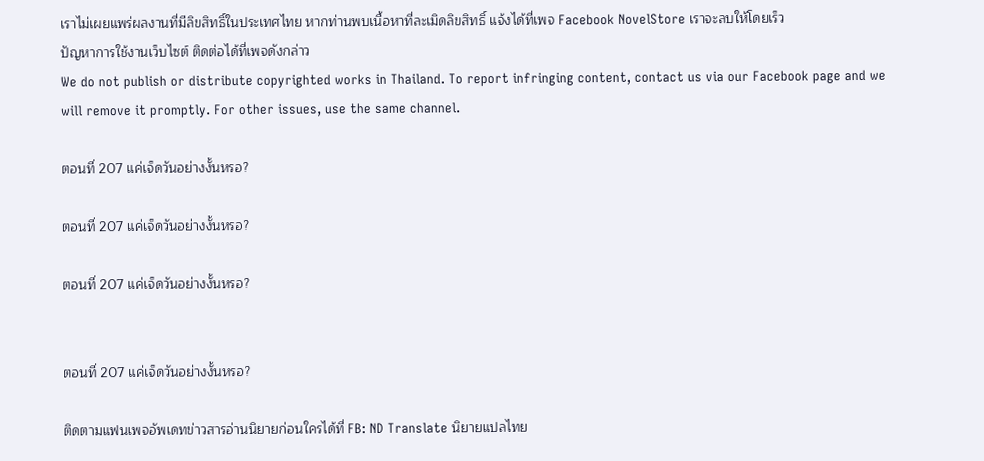เราไม่เผยแพร่ผลงานที่มีลิขสิทธิ์ในประเทศไทย หากท่านพบเนื้อหาที่ละเมิดลิขสิทธิ์ แจ้งได้ที่เพจ Facebook NovelStore เราจะลบให้โดยเร็ว
ปัญหาการใช้งานเว็บไซต์ ติดต่อได้ที่เพจดังกล่าว
We do not publish or distribute copyrighted works in Thailand. To report infringing content, contact us via our Facebook page and we will remove it promptly. For other issues, use the same channel.

ตอนที่ 207 แค่เจ็ดวันอย่างงั้นหรอ?

ตอนที่ 207 แค่เจ็ดวันอย่างงั้นหรอ?

ตอนที่ 207 แค่เจ็ดวันอย่างงั้นหรอ?


ตอนที่ 207 แค่เจ็ดวันอย่างงั้นหรอ?

ติดตามแฟนเพจอัพเดทข่าวสารอ่านนิยายก่อนใครได้ที่ FB: ND Translate นิยายแปลไทย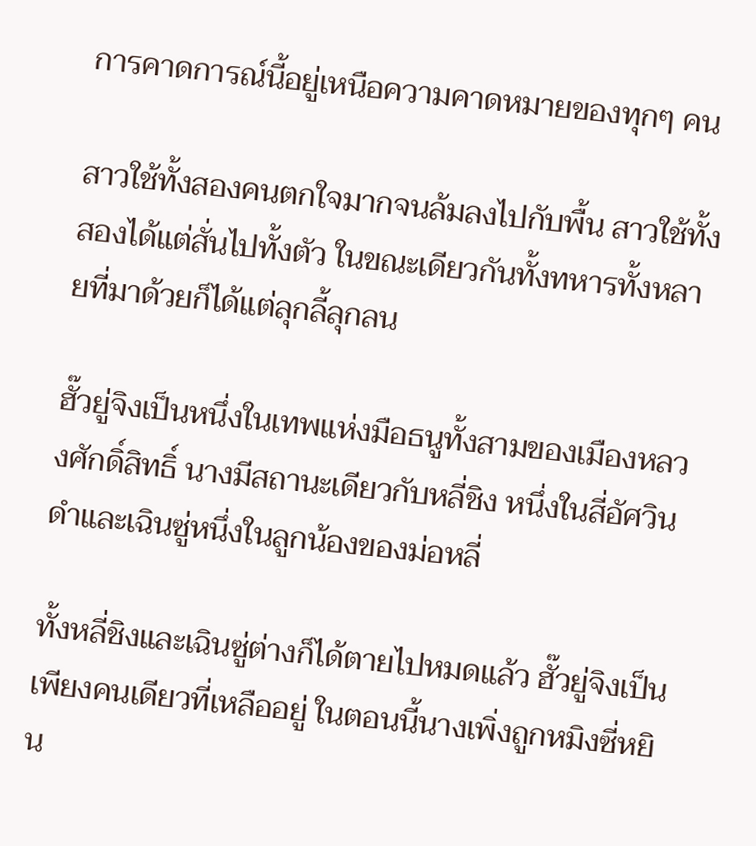การคาดการณ์นี้อยู่เหนือความคาดหมายของทุกๆ คน

สาวใช้ทั้งสองคนตกใจมากจนล้มลงไปกับพื้น สาวใช้ทั้งสองได้แต่สั่นไปทั้งตัว ในขณะเดียวกันทั้งทหารทั้งหลายที่มาด้วยก็ได้แต่ลุกลี้ลุกลน

ฮั๊วยู่จิงเป็นหนึ่งในเทพแห่งมือธนูทั้งสามของเมืองหลวงศักดิ์สิทธิ์ นางมีสถานะเดียวกับหลี่ชิง หนึ่งในสี่อัศวินดำและเฉินซู่หนึ่งในลูกน้องของม่อหลี่

ทั้งหลี่ชิงและเฉินซู่ต่างก็ได้ตายไปหมดแล้ว ฮั๊วยู่จิงเป็นเพียงคนเดียวที่เหลืออยู่ ในตอนนี้นางเพิ่งถูกหมิงซี่หยิน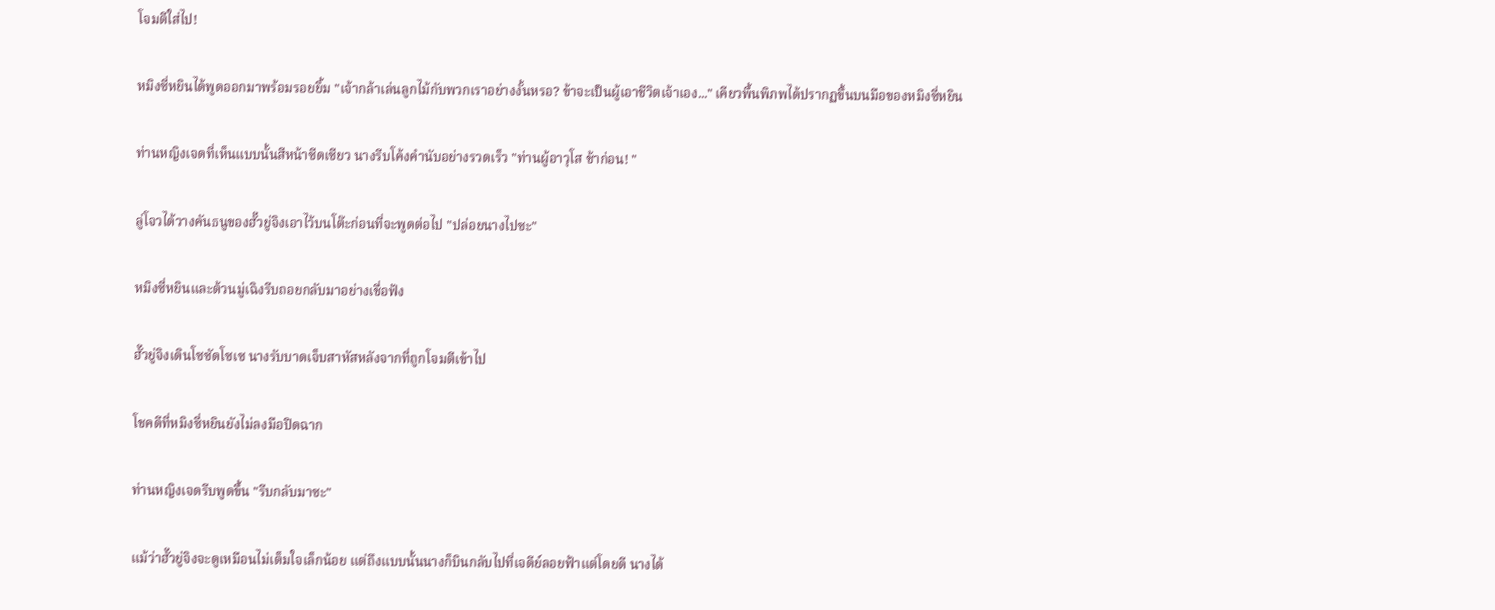โจมตีใส่ไป!

หมิงซี่หยินได้พูดออกมาพร้อมรอยยิ้ม "เจ้ากล้าเล่นลูกไม้กับพวกเราอย่างงั้นหรอ? ข้าจะเป็นผู้เอาชีวิตเจ้าเอง..." เคียวพื้นพิภพได้ปรากฏขึ้นบนมือของหมิงซี่หยิน

ท่านหญิงเจดที่เห็นแบบนั้นสีหน้าซีดเซียว นางรีบโค้งคำนับอย่างรวดเร็ว "ท่านผู้อาวุโส ช้าก่อน! "

ลู่โจวได้วางคันธนูของฮั๊วยู่จิงเอาไว้บนโต๊ะก่อนที่จะพูดต่อไป "ปล่อยนางไปซะ"

หมิงซี่หยินและต้วนมู่เฉิงรีบถอยกลับมาอย่างเชื่อฟัง

ฮั๊วยู่จิงเดินโซซัดโซเซ นางรับบาดเจ็บสาหัสหลังจากที่ถูกโจมตีเข้าไป

โชคดีที่หมิงซี่หยินยังไม่ลงมือปิดฉาก

ท่านหญิงเจดรีบพูดขึ้น "รีบกลับมาซะ"

แม้ว่าฮั๊วยู่จิงจะดูเหมือนไม่เต็มใจเล็กน้อย แต่ถึงแบบนั้นนางก็บินกลับไปที่เจดีย์ลอยฟ้าแต่โดยดี นางได้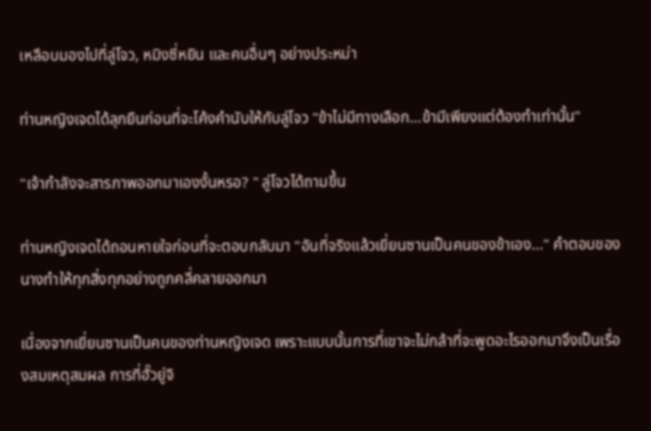เหลือบมองไปที่ลู่โจว, หมิงซี่หยิน และคนอื่นๆ อย่างประหม่า

ท่านหญิงเจดได้ลุกยืนก่อนที่จะโค้งคำนับให้กับลู่โจว "ข้าไม่มีทางเลือก...ข้ามีเพียงแต่ต้องทำเท่านั้น"

"เจ้ากำลังจะสารภาพออกมาเองงั้นหรอ? " ลู่โจวได้ถามขึ้น

ท่านหญิงเจดได้ถอนหายใจก่อนที่จะตอบกลับมา "อันที่จริงแล้วเยี่ยนซานเป็นคนของข้าเอง..." คำตอบของนางทำให้ทุกสิ่งทุกอย่างถูกคลี่คลายออกมา

เนื่องจากเยี่ยนซานเป็นคนของท่านหญิงเจด เพราะแบบนั้นการที่เขาจะไม่กล้าที่จะพูดอะไรออกมาจึงเป็นเรื่องสมเหตุสมผล การที่ฮั๊วยู่จิ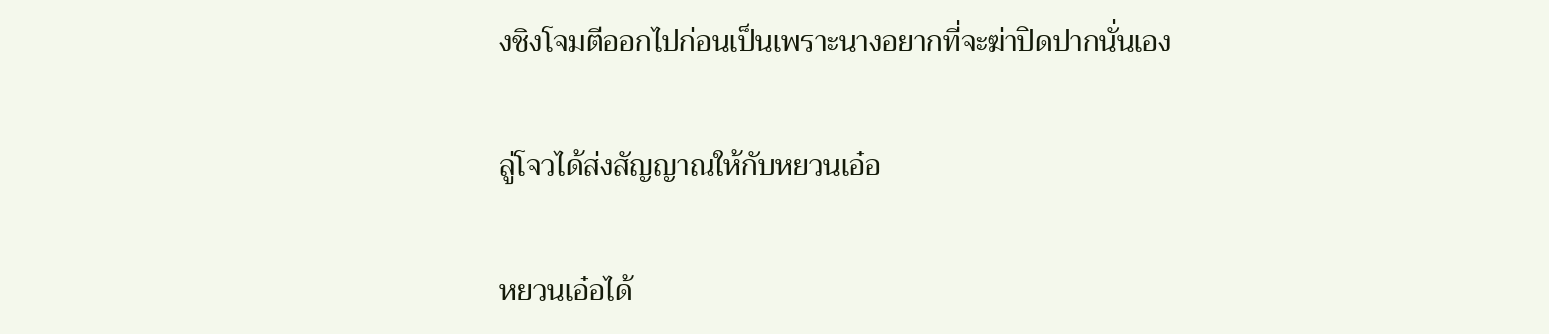งชิงโจมตีออกไปก่อนเป็นเพราะนางอยากที่จะฆ่าปิดปากนั่นเอง

ลู่โจวได้ส่งสัญญาณให้กับหยวนเอ๋อ

หยวนเอ๋อได้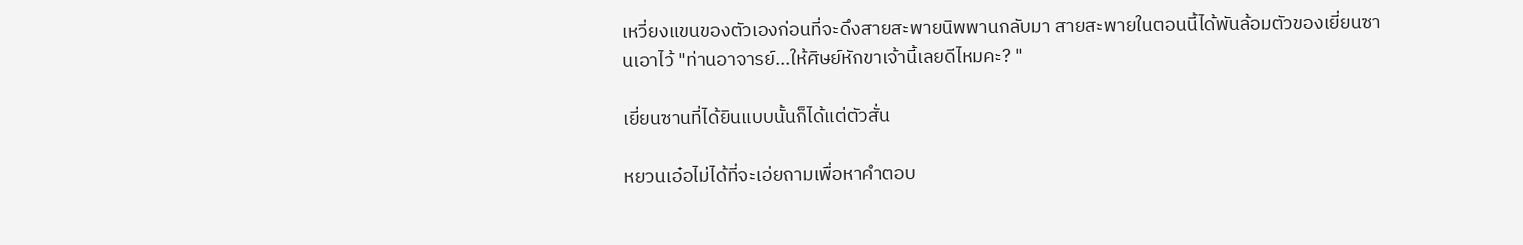เหวี่ยงแขนของตัวเองก่อนที่จะดึงสายสะพายนิพพานกลับมา สายสะพายในตอนนี้ได้พันล้อมตัวของเยี่ยนซานเอาไว้ "ท่านอาจารย์...ให้ศิษย์หักขาเจ้านี้เลยดีไหมคะ? "

เยี่ยนซานที่ได้ยินแบบนั้นก็ได้แต่ตัวสั่น

หยวนเอ๋อไม่ได้ที่จะเอ่ยถามเพื่อหาคำตอบ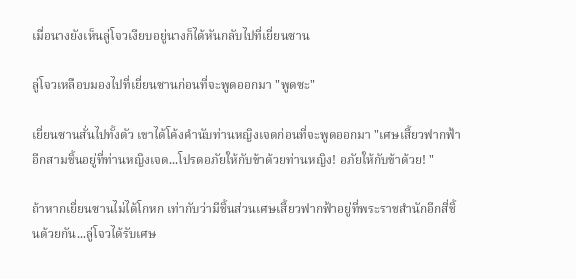เมื่อนางยังเห็นลู่โจวเงียบอยู่นางก็ได้หันกลับไปที่เยี่ยนซาน

ลู่โจวเหลือบมองไปที่เยี่ยนซานก่อนที่จะพูดออกมา "พูดซะ"

เยี่ยนซานสั่นไปทั้งตัว เขาได้โค้งคำนับท่านหญิงเจดก่อนที่จะพูดออกมา "เศษเสี้ยวฟากฟ้าอีกสามชิ้นอยู่ที่ท่านหญิงเจด...โปรดอภัยให้กับข้าด้วยท่านหญิง! อภัยให้กับข้าด้วย! "

ถ้าหากเยี่ยนซานไม่ได้โกหก เท่ากับว่ามีชิ้นส่วนเศษเสี้ยวฟากฟ้าอยู่ที่พระราชสำนักอีกสี่ชิ้นด้วยกัน...ลู่โจวได้รับเศษ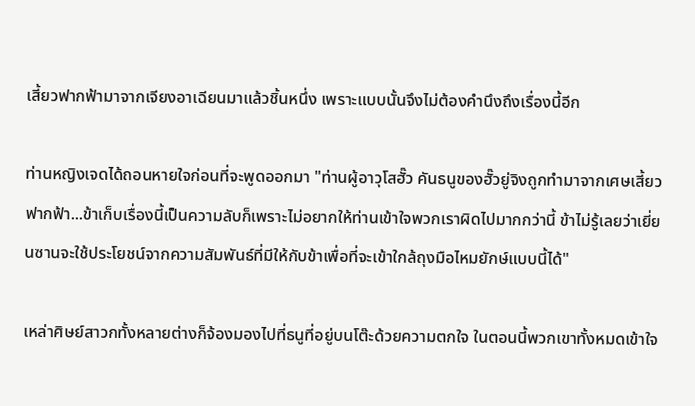เสี้ยวฟากฟ้ามาจากเจียงอาเฉียนมาแล้วชิ้นหนึ่ง เพราะแบบนั้นจึงไม่ต้องคำนึงถึงเรื่องนี้อีก

ท่านหญิงเจดได้ถอนหายใจก่อนที่จะพูดออกมา "ท่านผู้อาวุโสฮั๊ว คันธนูของฮั๊วยู่จิงถูกทำมาจากเศษเสี้ยวฟากฟ้า...ข้าเก็บเรื่องนี้เป็นความลับก็เพราะไม่อยากให้ท่านเข้าใจพวกเราผิดไปมากกว่านี้ ข้าไม่รู้เลยว่าเยี่ยนซานจะใช้ประโยชน์จากความสัมพันธ์ที่มีให้กับข้าเพื่อที่จะเข้าใกล้ถุงมือไหมยักษ์แบบนี้ได้"

เหล่าศิษย์สาวกทั้งหลายต่างก็จ้องมองไปที่ธนูที่อยู่บนโต๊ะด้วยความตกใจ ในตอนนี้พวกเขาทั้งหมดเข้าใจ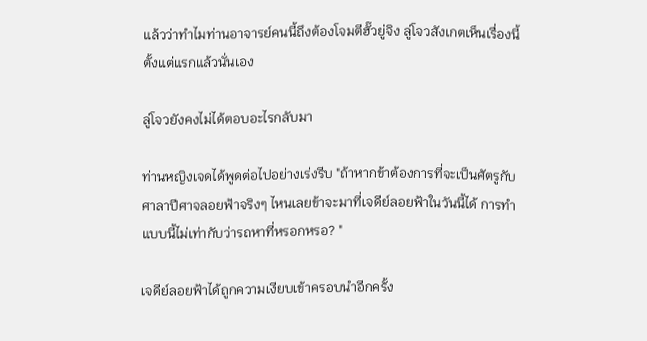แล้วว่าทำไมท่านอาจารย์คนนี้ถึงต้องโจมตีฮั๊วยู่จิง ลู่โจวสังเกตเห็นเรื่องนี้ตั้งแต่แรกแล้วนั่นเอง

ลู่โจวยังคงไม่ได้ตอบอะไรกลับมา

ท่านหญิงเจดได้พูดต่อไปอย่างเร่งรีบ "ถ้าหากข้าต้องการที่จะเป็นศัตรูกับศาลาปีศาจลอยฟ้าจริงๆ ไหนเลยข้าจะมาที่เจดีย์ลอยฟ้าในวันนี้ได้ การทำแบบนี้ไม่เท่ากับว่ารถหาที่หรอกหรอ? "

เจดีย์ลอยฟ้าได้ถูกความเงียบเข้าครอบนำอีกครั้ง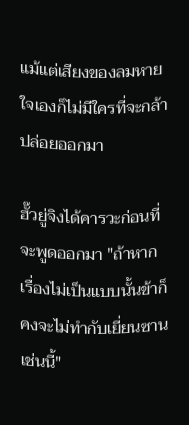แม้แต่เสียงของลมหายใจเองก็ไม่มีใครที่จะกล้าปล่อยออกมา

ฮั๊วยู่จิงได้คารวะก่อนที่จะพูดออกมา "ถ้าหากเรื่องไม่เป็นแบบนั้นข้าก็คงจะไม่ทำกับเยี่ยนซานเช่นนี้"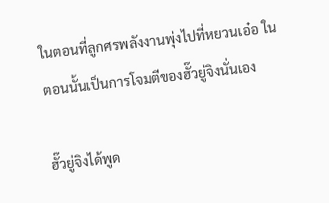ในตอนที่ลูกศรพลังงานพุ่งไปที่หยวนเอ๋อ ในตอนนั้นเป็นการโจมตีของฮั๊วยู่จิงนั่นเอง

ฮั๊วยู่จิงได้พูด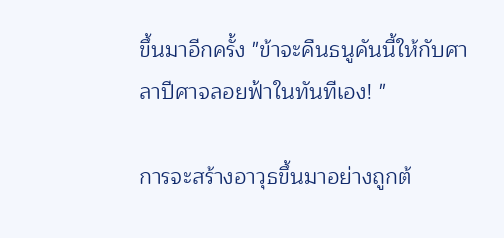ขึ้นมาอีกครั้ง "ข้าจะคืนธนูคันนี้ให้กับศาลาปีศาจลอยฟ้าในทันทีเอง! "

การจะสร้างอาวุธขึ้นมาอย่างถูกต้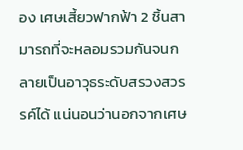อง เศษเสี้ยวฟากฟ้า 2 ชิ้นสามารถที่จะหลอมรวมกันจนกลายเป็นอาวุธระดับสรวงสวรรค์ได้ แน่นอนว่านอกจากเศษ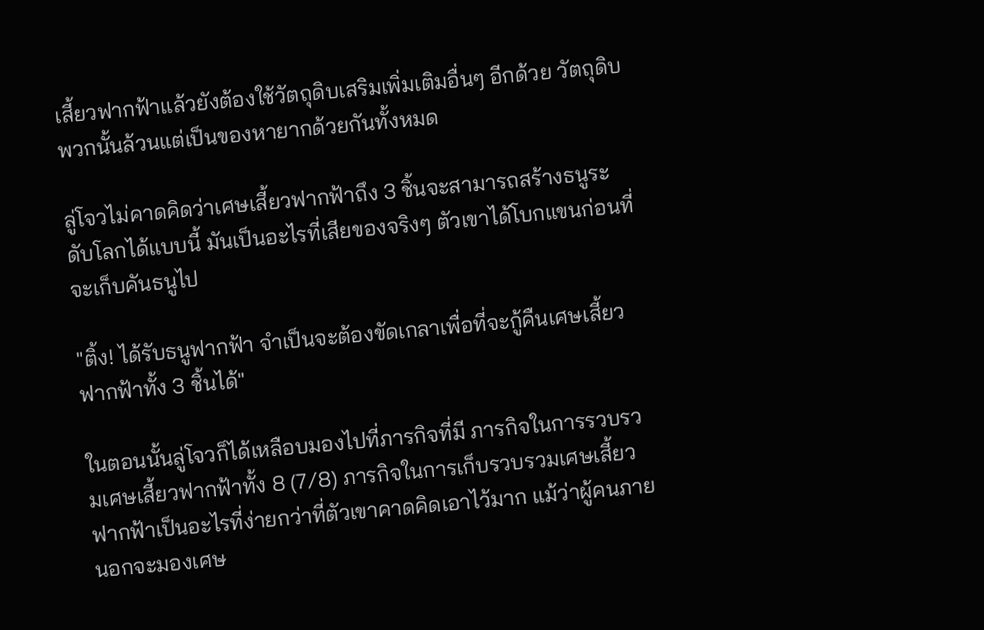เสี้ยวฟากฟ้าแล้วยังต้องใช้วัตถุดิบเสริมเพิ่มเติมอื่นๆ อีกด้วย วัตถุดิบพวกนั้นล้วนแต่เป็นของหายากด้วยกันทั้งหมด

ลู่โจวไม่คาดคิดว่าเศษเสี้ยวฟากฟ้าถึง 3 ชิ้นจะสามารถสร้างธนูระดับโลกได้แบบนี้ มันเป็นอะไรที่เสียของจริงๆ ตัวเขาได้โบกแขนก่อนที่จะเก็บคันธนูไป

"ติ้ง! ได้รับธนูฟากฟ้า จำเป็นจะต้องขัดเกลาเพื่อที่จะกู้คืนเศษเสี้ยวฟากฟ้าทั้ง 3 ชิ้นได้"

ในตอนนั้นลู่โจวก็ได้เหลือบมองไปที่ภารกิจที่มี ภารกิจในการรวบรวมเศษเสี้ยวฟากฟ้าทั้ง 8 (7/8) ภารกิจในการเก็บรวบรวมเศษเสี้ยวฟากฟ้าเป็นอะไรที่ง่ายกว่าที่ตัวเขาคาดคิดเอาไว้มาก แม้ว่าผู้คนภายนอกจะมองเศษ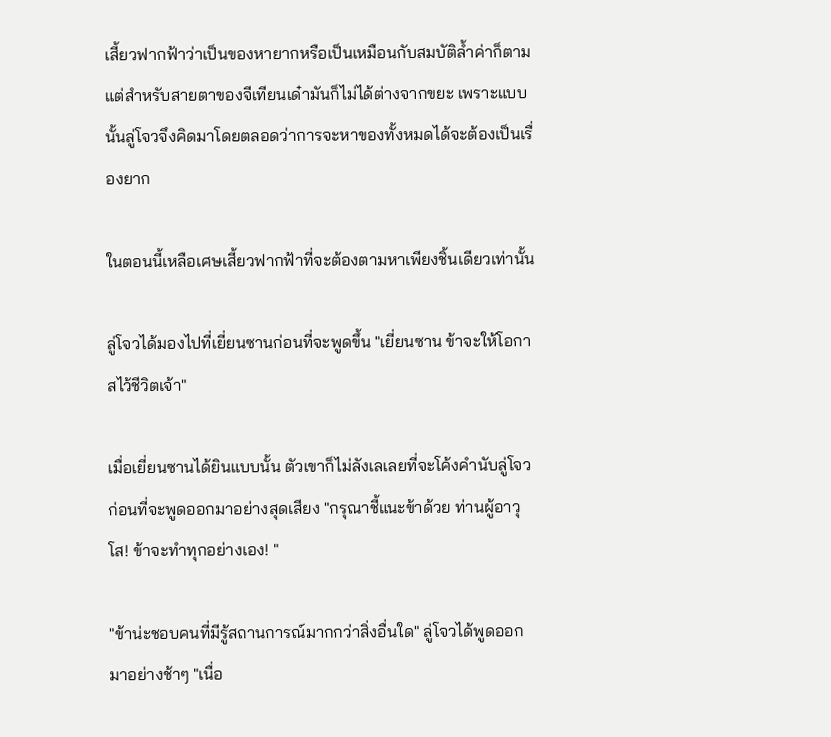เสี้ยวฟากฟ้าว่าเป็นของหายากหรือเป็นเหมือนกับสมบัติล้ำค่าก็ตาม แต่สำหรับสายตาของจีเทียนเด๋ามันก็ไม่ได้ต่างจากขยะ เพราะแบบนั้นลู่โจวจึงคิดมาโดยตลอดว่าการจะหาของทั้งหมดได้จะต้องเป็นเรื่องยาก

ในตอนนี้เหลือเศษเสี้ยวฟากฟ้าที่จะต้องตามหาเพียงชิ้นเดียวเท่านั้น

ลู่โจวได้มองไปที่เยี่ยนซานก่อนที่จะพูดขึ้น "เยี่ยนซาน ข้าจะให้โอกาสไว้ชีวิตเจ้า"

เมื่อเยี่ยนซานได้ยินแบบนั้น ตัวเขาก็ไม่ลังเลเลยที่จะโค้งคำนับลู่โจวก่อนที่จะพูดออกมาอย่างสุดเสียง "กรุณาชี้แนะข้าด้วย ท่านผู้อาวุโส! ข้าจะทำทุกอย่างเอง! "

"ข้าน่ะชอบคนที่มีรู้สถานการณ์มากกว่าสิ่งอื่นใด" ลู่โจวได้พูดออกมาอย่างช้าๆ "เนื่อ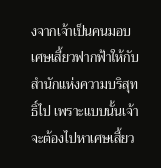งจากเจ้าเป็นคนมอบเศษเสี้ยวฟากฟ้าให้กับสำนักแห่งความบริสุทธิ์ไป เพราะแบบนั้นเจ้าจะต้องไปหาเศษเสี้ยว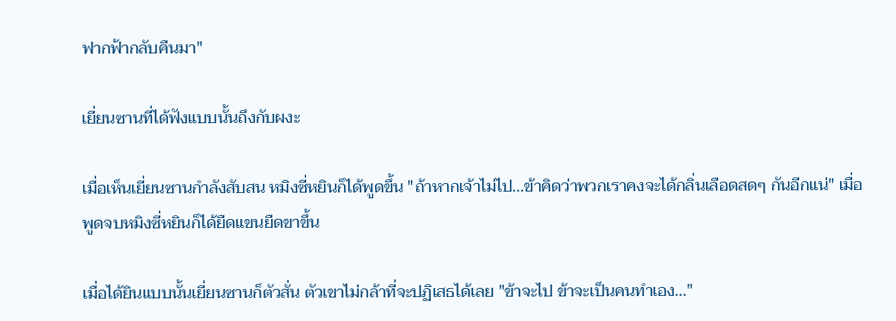ฟากฟ้ากลับคืนมา"

เยี่ยนซานที่ได้ฟังแบบนั้นถึงกับผงะ

เมื่อเห็นเยี่ยนซานกำลังสับสน หมิงซี่หยินก็ได้พูดขึ้น "ถ้าหากเจ้าไม่ไป...ข้าคิดว่าพวกเราคงจะได้กลิ่นเลือดสดๆ กันอีกแน่" เมื่อพูดจบหมิงซี่หยินก็ได้ยืดแขนยืดขาขึ้น

เมื่อได้ยินแบบนั้นเยี่ยนซานก็ตัวสั่น ตัวเขาไม่กล้าที่จะปฏิเสธได้เลย "ข้าจะไป ข้าจะเป็นคนทำเอง..."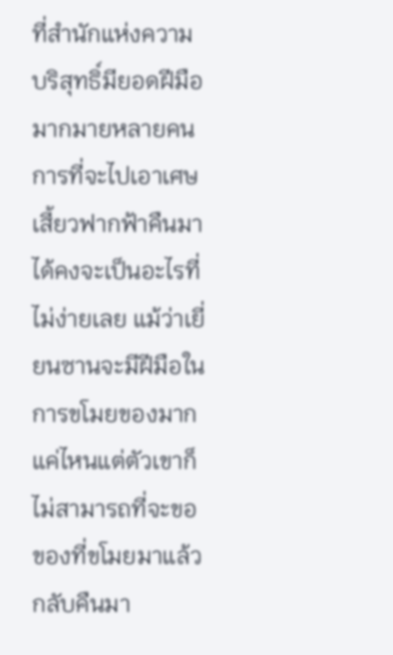ที่สำนักแห่งความบริสุทธิ์มียอดฝีมือมากมายหลายคน การที่จะไปเอาเศษเสี้ยวฟากฟ้าคืนมาได้คงจะเป็นอะไรที่ไม่ง่ายเลย แม้ว่าเยี่ยนซานจะมีฝีมือในการขโมยของมากแค่ไหนแต่ตัวเขาก็ไม่สามารถที่จะขอของที่ขโมยมาแล้วกลับคืนมา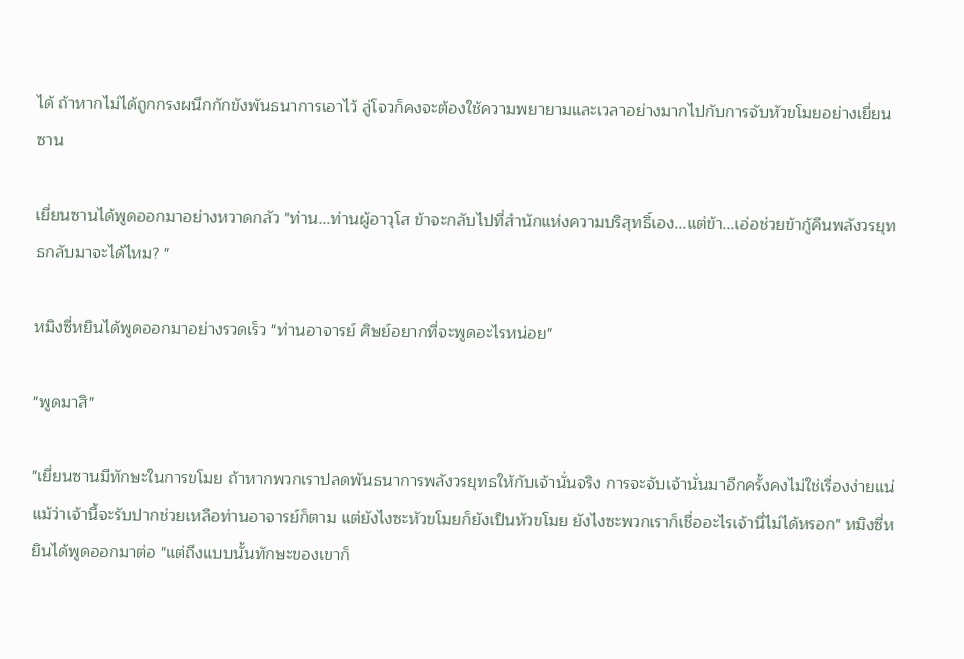ได้ ถ้าหากไม่ได้ถูกกรงผนึกกักขังพันธนาการเอาไว้ ลู่โจวก็คงจะต้องใช้ความพยายามและเวลาอย่างมากไปกับการจับหัวขโมยอย่างเยี่ยนซาน

เยี่ยนซานได้พูดออกมาอย่างหวาดกลัว "ท่าน...ท่านผู้อาวุโส ข้าจะกลับไปที่สำนักแห่งความบริสุทธิ์เอง...แต่ข้า...เอ่อช่วยข้ากู้คืนพลังวรยุทธกลับมาจะได้ไหม? "

หมิงซี่หยินได้พูดออกมาอย่างรวดเร็ว "ท่านอาจารย์ ศิษย์อยากที่จะพูดอะไรหน่อย"

"พูดมาสิ"

"เยี่ยนซานมีทักษะในการขโมย ถ้าหากพวกเราปลดพันธนาการพลังวรยุทธให้กับเจ้านั่นจริง การจะจับเจ้านั่นมาอีกครั้งคงไม่ใช่เรื่องง่ายแน่ แม้ว่าเจ้านี้จะรับปากช่วยเหลือท่านอาจารย์ก็ตาม แต่ยังไงซะหัวขโมยก็ยังเป็นหัวขโมย ยังไงซะพวกเราก็เชื่ออะไรเจ้านี่ไม่ได้หรอก" หมิงซี่หยินได้พูดออกมาต่อ "แต่ถึงแบบนั้นทักษะของเขาก็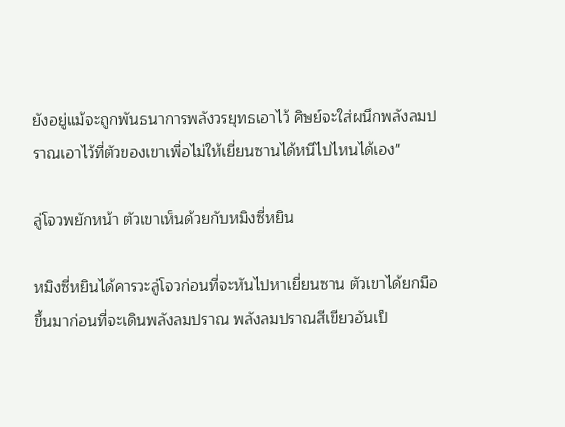ยังอยู่แม้จะถูกพันธนาการพลังวรยุทธเอาไว้ ศิษย์จะใส่ผนึกพลังลมปราณเอาไว้ที่ตัวของเขาเพื่อไม่ให้เยี่ยนซานได้หนีไปไหนได้เอง"

ลู่โจวพยักหน้า ตัวเขาเห็นด้วยกับหมิงซี่หยิน

หมิงซี่หยินได้คารวะลู่โจวก่อนที่จะหันไปหาเยี่ยนซาน ตัวเขาได้ยกมือขึ้นมาก่อนที่จะเดินพลังลมปราณ พลังลมปราณสีเขียวอันเป็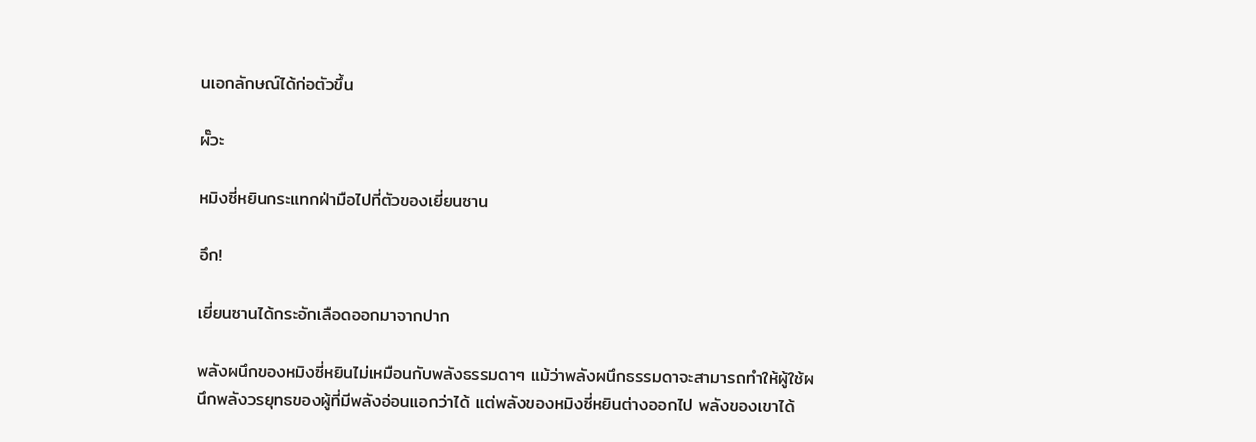นเอกลักษณ์ได้ก่อตัวขึ้น

ผั๊วะ

หมิงซี่หยินกระแทกฝ่ามือไปที่ตัวของเยี่ยนซาน

อึก!

เยี่ยนซานได้กระอักเลือดออกมาจากปาก

พลังผนึกของหมิงซี่หยินไม่เหมือนกับพลังธรรมดาๆ แม้ว่าพลังผนึกธรรมดาจะสามารถทำให้ผู้ใช้ผนึกพลังวรยุทธของผู้ที่มีพลังอ่อนแอกว่าได้ แต่พลังของหมิงซี่หยินต่างออกไป พลังของเขาได้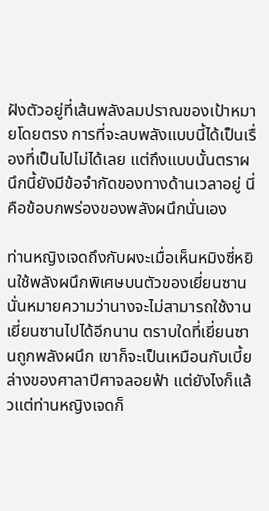ฝังตัวอยู่ที่เส้นพลังลมปราณของเป้าหมายโดยตรง การที่จะลบพลังแบบนี้ได้เป็นเรื่องที่เป็นไปไม่ได้เลย แต่ถึงแบบนั้นตราผนึกนี้ยังมีข้อจำกัดของทางด้านเวลาอยู่ นี่คือข้อบกพร่องของพลังผนึกนั่นเอง

ท่านหญิงเจดถึงกับผงะเมื่อเห็นหมิงซี่หยินใช้พลังผนึกพิเศษบนตัวของเยี่ยนซาน นั่นหมายความว่านางจะไม่สามารถใช้งานเยี่ยนซานไปได้อีกนาน ตราบใดที่เยี่ยนซานถูกพลังผนึก เขาก็จะเป็นเหมือนกับเบี้ยล่างของศาลาปีศาจลอยฟ้า แต่ยังไงก็แล้วแต่ท่านหญิงเจดก็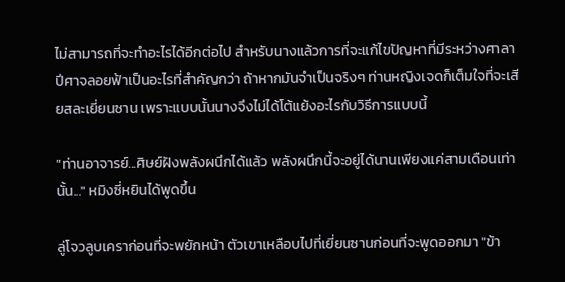ไม่สามารถที่จะทำอะไรได้อีกต่อไป สำหรับนางแล้วการที่จะแก้ไขปัญหาที่มีระหว่างศาลาปีศาจลอยฟ้าเป็นอะไรที่สำคัญกว่า ถ้าหากมันจำเป็นจริงๆ ท่านหญิงเจดก็เต็มใจที่จะเสียสละเยี่ยนซาน เพราะแบบนั้นนางจึงไม่ได้โต้แย้งอะไรกับวิธีการแบบนี้

"ท่านอาจารย์...ศิษย์ฝังพลังผนึกได้แล้ว พลังผนึกนี้จะอยู่ได้นานเพียงแค่สามเดือนเท่านั้น..." หมิงซี่หยินได้พูดขึ้น

ลู่โจวลูบเคราก่อนที่จะพยักหน้า ตัวเขาเหลือบไปที่เยี่ยนซานก่อนที่จะพูดออกมา "ข้า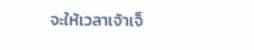จะให้เวลาเจ้าเจ็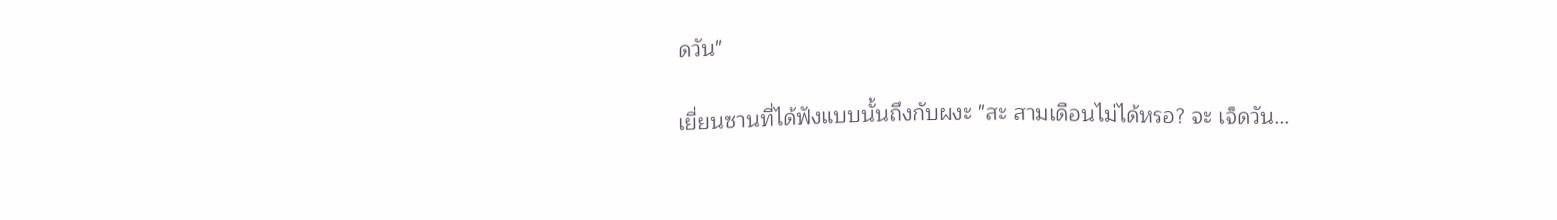ดวัน"

เยี่ยนซานที่ได้ฟังแบบนั้นถึงกับผงะ "สะ สามเดือนไม่ได้หรอ? จะ เจ็ดวัน...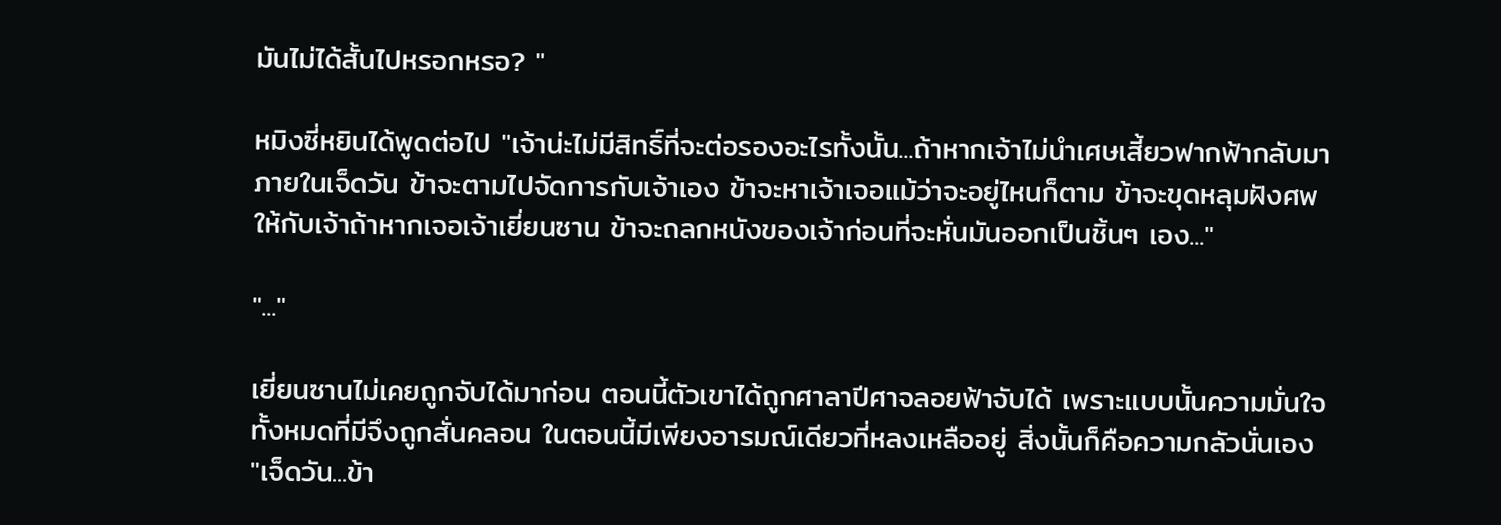มันไม่ได้สั้นไปหรอกหรอ? "

หมิงซี่หยินได้พูดต่อไป "เจ้าน่ะไม่มีสิทธิ์ที่จะต่อรองอะไรทั้งนั้น...ถ้าหากเจ้าไม่นำเศษเสี้ยวฟากฟ้ากลับมาภายในเจ็ดวัน ข้าจะตามไปจัดการกับเจ้าเอง ข้าจะหาเจ้าเจอแม้ว่าจะอยู่ไหนก็ตาม ข้าจะขุดหลุมฝังศพให้กับเจ้าถ้าหากเจอเจ้าเยี่ยนซาน ข้าจะถลกหนังของเจ้าก่อนที่จะหั่นมันออกเป็นชิ้นๆ เอง..."

"..."

เยี่ยนซานไม่เคยถูกจับได้มาก่อน ตอนนี้ตัวเขาได้ถูกศาลาปีศาจลอยฟ้าจับได้ เพราะแบบนั้นความมั่นใจทั้งหมดที่มีจึงถูกสั่นคลอน ในตอนนี้มีเพียงอารมณ์เดียวที่หลงเหลืออยู่ สิ่งนั้นก็คือความกลัวนั่นเอง "เจ็ดวัน...ข้า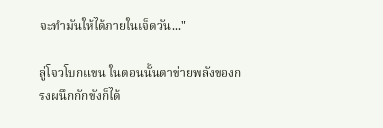จะทำมันให้ได้ภายในเจ็ดวัน..."

ลู่โจวโบกแขน ในตอนนั้นตาข่ายพลังของกรงผนึกกักขังก็ได้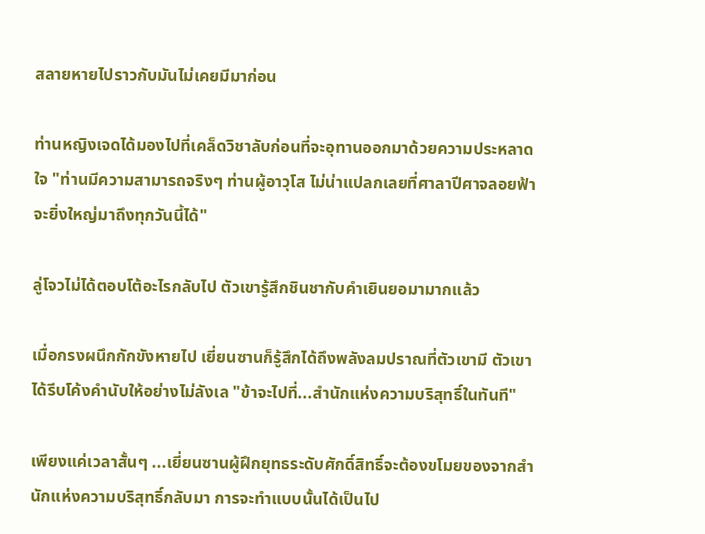สลายหายไปราวกับมันไม่เคยมีมาก่อน

ท่านหญิงเจดได้มองไปที่เคล็ดวิชาลับก่อนที่จะอุทานออกมาด้วยความประหลาดใจ "ท่านมีความสามารถจริงๆ ท่านผู้อาวุโส ไม่น่าแปลกเลยที่ศาลาปีศาจลอยฟ้าจะยิ่งใหญ่มาถึงทุกวันนี้ได้"

ลู่โจวไม่ได้ตอบโต้อะไรกลับไป ตัวเขารู้สึกชินชากับคำเยินยอมามากแล้ว

เมื่อกรงผนึกกักขังหายไป เยี่ยนซานก็รู้สึกได้ถึงพลังลมปราณที่ตัวเขามี ตัวเขาได้รีบโค้งคำนับให้อย่างไม่ลังเล "ข้าจะไปที่...สำนักแห่งความบริสุทธิ์ในทันที"

เพียงแค่เวลาสั้นๆ ...เยี่ยนซานผู้ฝึกยุทธระดับศักดิ์สิทธิ์จะต้องขโมยของจากสำนักแห่งความบริสุทธิ์กลับมา การจะทำแบบนั้นได้เป็นไป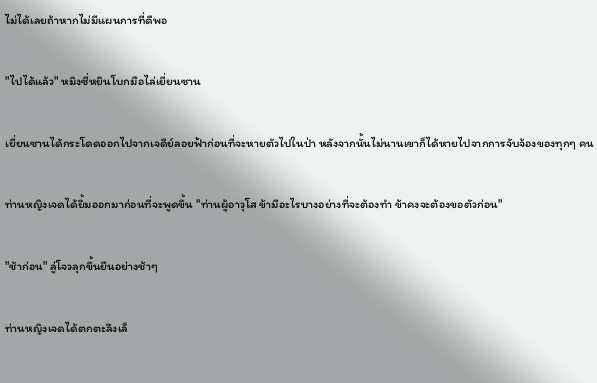ไม่ได้เลยถ้าหากไม่มีแผนการที่ดีพอ

"ไปได้แล้ว" หมิงซี่หยินโบกมือไล่เยี่ยนซาน

เยี่ยนซานได้กระโดดออกไปจากเจดีย์ลอยฟ้าก่อนที่จะหายตัวไปในป่า หลังจากนั้นไม่นานเขาก็ได้หายไปจากการจับจ้องของทุกๆ คน

ท่านหญิงเจดได้ยิ้มออกมาก่อนที่จะพูดขึ้น "ท่านผู้อาวุโส ข้ามีอะไรบางอย่างที่จะต้องทำ ข้าคงจะต้องขอตัวก่อน"

"ช้าก่อน" ลู่โจวลุกขึ้นยืนอย่างช้าๆ

ท่านหญิงเจดได้ตกตะลึงเล็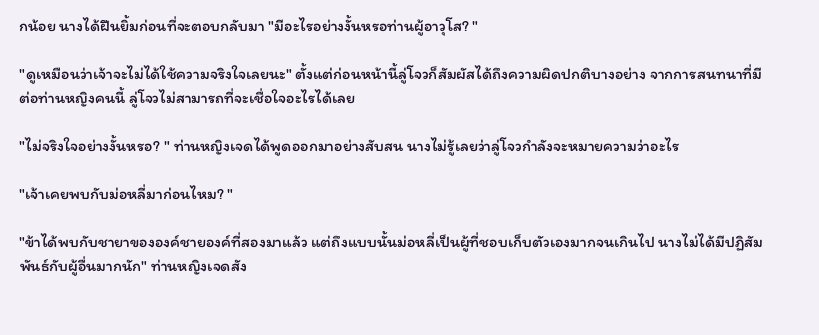กน้อย นางได้ฝืนยิ้มก่อนที่จะตอบกลับมา "มีอะไรอย่างงั้นหรอท่านผู้อาวุโส? "

"ดูเหมือนว่าเจ้าจะไม่ได้ใช้ความจริงใจเลยนะ" ตั้งแต่ก่อนหน้านี้ลู่โจวก็สัมผัสได้ถึงความผิดปกติบางอย่าง จากการสนทนาที่มีต่อท่านหญิงคนนี้ ลู่โจวไม่สามารถที่จะเชื่อใจอะไรได้เลย

"ไม่จริงใจอย่างงั้นหรอ? " ท่านหญิงเจดได้พูดออกมาอย่างสับสน นางไม่รู้เลยว่าลู่โจวกำลังจะหมายความว่าอะไร

"เจ้าเคยพบกับม่อหลี่มาก่อนไหม? "

"ข้าได้พบกับชายาขององค์ชายองค์ที่สองมาแล้ว แต่ถึงแบบนั้นม่อหลี่เป็นผู้ที่ชอบเก็บตัวเองมากจนเกินไป นางไม่ได้มีปฏิสัมพันธ์กับผู้อื่นมากนัก" ท่านหญิงเจดสัง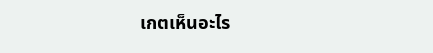เกตเห็นอะไร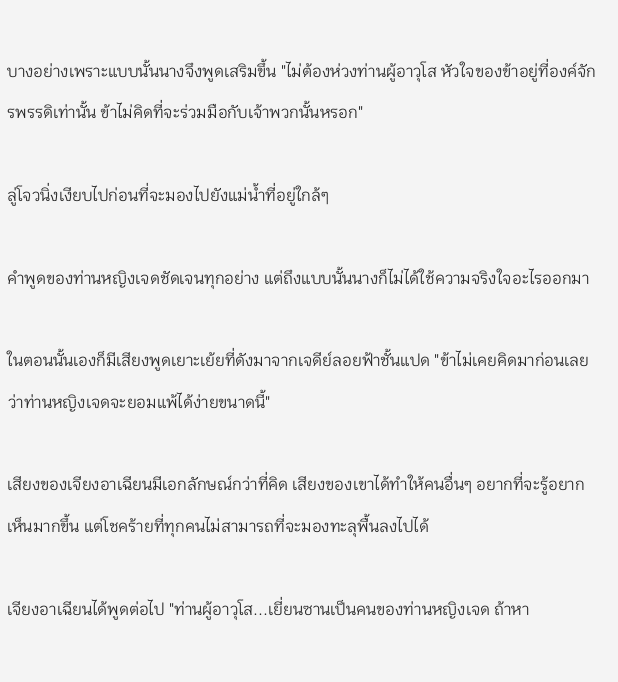บางอย่างเพราะแบบนั้นนางจึงพูดเสริมขึ้น "ไม่ต้องห่วงท่านผู้อาวุโส หัวใจของข้าอยู่ที่องค์จักรพรรดิเท่านั้น ข้าไม่คิดที่จะร่วมมือกับเจ้าพวกนั้นหรอก"

ลู่โจวนิ่งเงียบไปก่อนที่จะมองไปยังแม่น้ำที่อยู่ใกล้ๆ

คำพูดของท่านหญิงเจดชัดเจนทุกอย่าง แต่ถึงแบบนั้นนางก็ไม่ได้ใช้ความจริงใจอะไรออกมา

ในตอนนั้นเองก็มีเสียงพูดเยาะเย้ยที่ดังมาจากเจดีย์ลอยฟ้าชั้นแปด "ข้าไม่เคยคิดมาก่อนเลยว่าท่านหญิงเจดจะยอมแพ้ได้ง่ายขนาดนี้"

เสียงของเจียงอาเฉียนมีเอกลักษณ์กว่าที่คิด เสียงของเขาได้ทำให้คนอื่นๆ อยากที่จะรู้อยากเห็นมากขึ้น แต่โชคร้ายที่ทุกคนไม่สามารถที่จะมองทะลุพื้นลงไปได้

เจียงอาเฉียนได้พูดต่อไป "ท่านผู้อาวุโส...เยี่ยนซานเป็นคนของท่านหญิงเจด ถ้าหา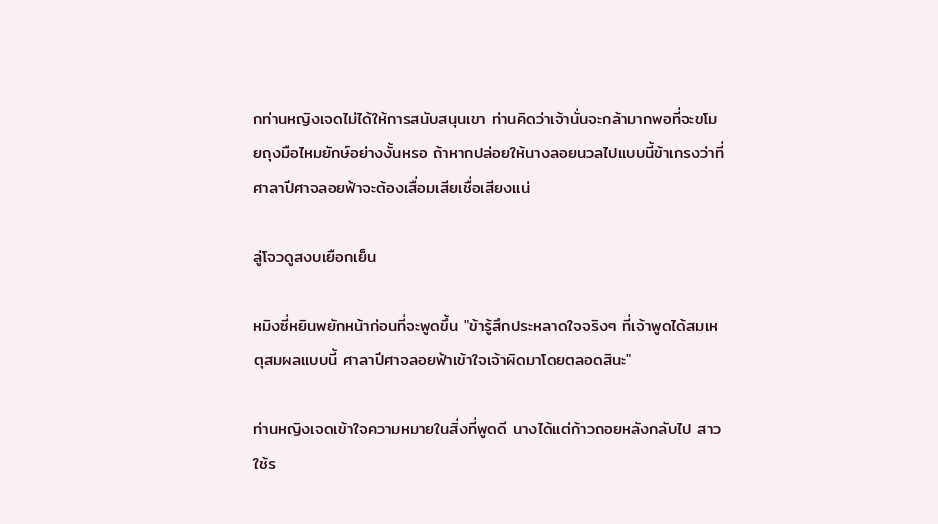กท่านหญิงเจดไม่ได้ให้การสนับสนุนเขา ท่านคิดว่าเจ้านั่นจะกล้ามากพอที่จะขโมยถุงมือไหมยักษ์อย่างงั้นหรอ ถ้าหากปล่อยให้นางลอยนวลไปแบบนี้ข้าเกรงว่าที่ศาลาปีศาจลอยฟ้าจะต้องเสื่อมเสียเชื่อเสียงแน่

ลู่โจวดูสงบเยือกเย็น

หมิงซี่หยินพยักหน้าก่อนที่จะพูดขึ้น "ข้ารู้สึกประหลาดใจจริงๆ ที่เจ้าพูดได้สมเหตุสมผลแบบนี้ ศาลาปีศาจลอยฟ้าเข้าใจเจ้าผิดมาโดยตลอดสินะ"

ท่านหญิงเจดเข้าใจความหมายในสิ่งที่พูดดี นางได้แต่ก้าวถอยหลังกลับไป สาวใช้ร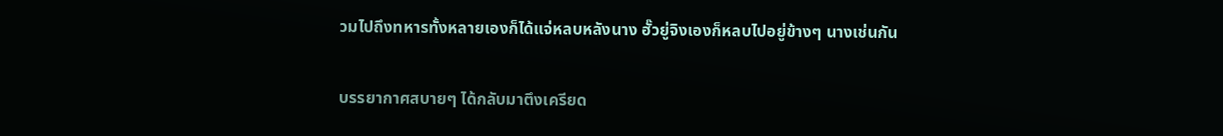วมไปถึงทหารทั้งหลายเองก็ได้แจ่หลบหลังนาง ฮั๊วยู่จิงเองก็หลบไปอยู่ข้างๆ นางเช่นกัน

บรรยากาศสบายๆ ได้กลับมาตึงเครียด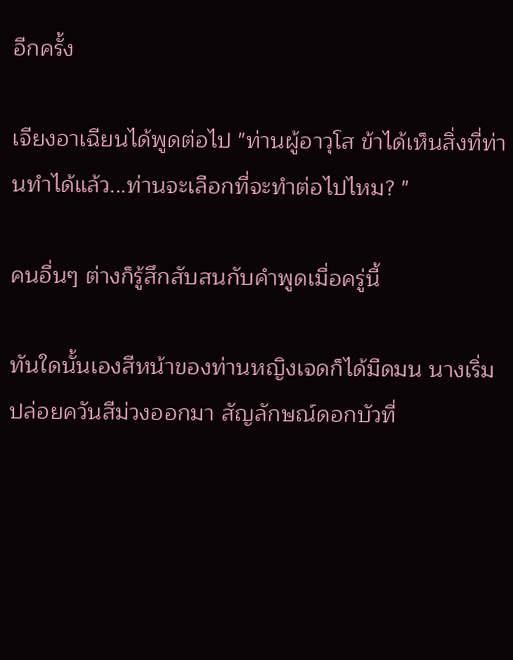อีกครั้ง

เจียงอาเฉียนได้พูดต่อไป "ท่านผู้อาวุโส ข้าได้เห็นสิ่งที่ท่านทำได้แล้ว...ท่านจะเลือกที่จะทำต่อไปไหม? "

คนอื่นๆ ต่างก็รู้สึกสับสนกับคำพูดเมื่อครู่นี้

ทันใดนั้นเองสีหน้าของท่านหญิงเจดก็ได้มืดมน นางเริ่มปล่อยควันสีม่วงออกมา สัญลักษณ์ดอกบัวที่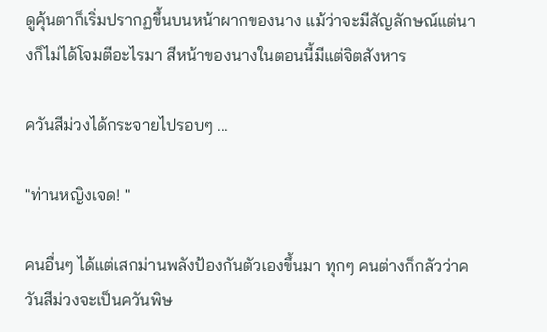ดูคุ้นตาก็เริ่มปรากฏขึ้นบนหน้าผากของนาง แม้ว่าจะมีสัญลักษณ์แต่นางก็ไม่ได้โจมตีอะไรมา สีหน้าของนางในตอนนี้มีแต่จิตสังหาร

ควันสีม่วงได้กระจายไปรอบๆ ...

"ท่านหญิงเจด! "

คนอื่นๆ ได้แต่เสกม่านพลังป้องกันตัวเองขึ้นมา ทุกๆ คนต่างก็กลัวว่าควันสีม่วงจะเป็นควันพิษ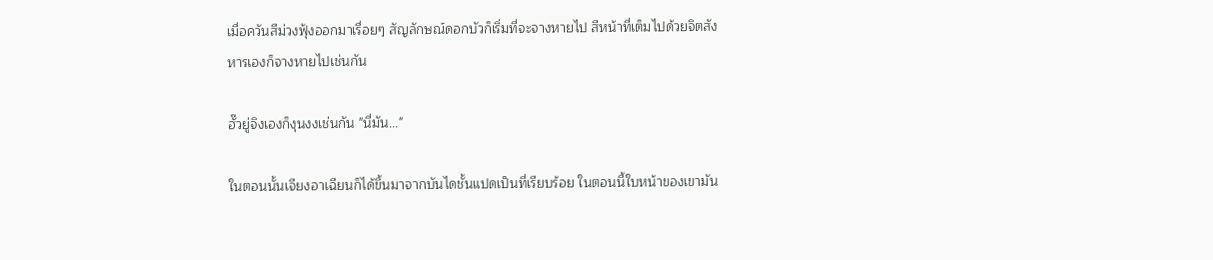เมื่อควันสีม่วงฟุ้งออกมาเรื่อยๆ สัญลักษณ์ดอกบัวก็เริ่มที่จะจางหายไป สีหน้าที่เต็มไปด้วยจิตสังหารเองก็จางหายไปเช่นกัน

ฮั๊วยู่จิงเองก็งุนงงเช่นกัน "นี่มัน..."

ในตอนนั้นเจียงอาเฉียนก็ได้ขึ้นมาจากบันไดชั้นแปดเป็นที่เรียบร้อย ในตอนนี้ใบหน้าของเขามัน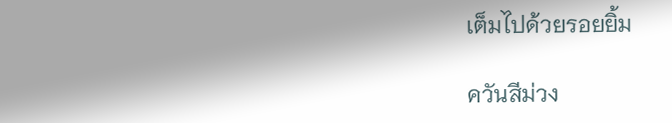เต็มไปด้วยรอยยิ้ม

ควันสีม่วง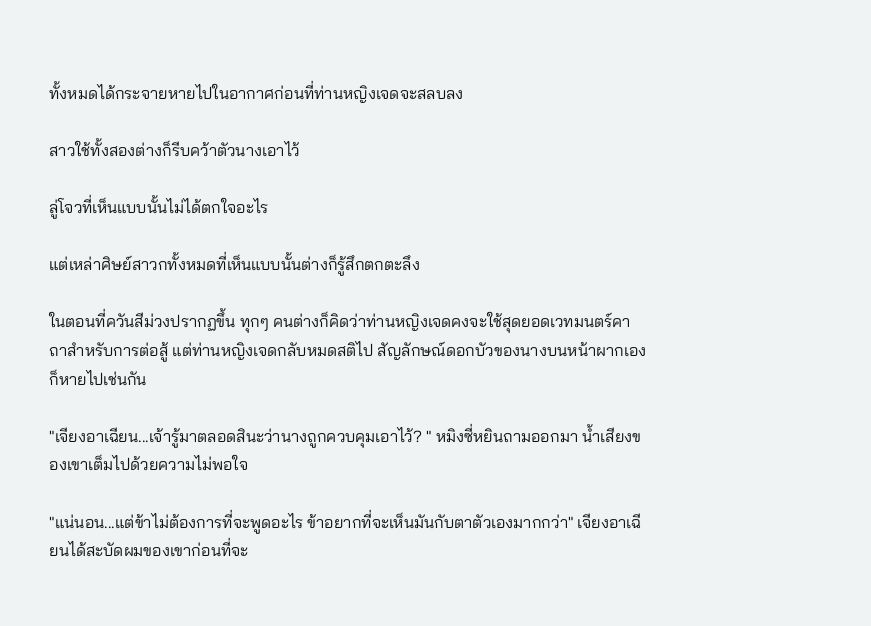ทั้งหมดได้กระจายหายไปในอากาศก่อนที่ท่านหญิงเจดจะสลบลง

สาวใช้ทั้งสองต่างก็รีบคว้าตัวนางเอาไว้

ลู่โจวที่เห็นแบบนั้นไม่ได้ตกใจอะไร

แต่เหล่าศิษย์สาวกทั้งหมดที่เห็นแบบนั้นต่างก็รู้สึกตกตะลึง

ในตอนที่ควันสีม่วงปรากฏขึ้น ทุกๆ คนต่างก็คิดว่าท่านหญิงเจดคงจะใช้สุดยอดเวทมนตร์คาถาสำหรับการต่อสู้ แต่ท่านหญิงเจดกลับหมดสติไป สัญลักษณ์ดอกบัวของนางบนหน้าผากเองก็หายไปเช่นกัน

"เจียงอาเฉียน...เจ้ารู้มาตลอดสินะว่านางถูกควบคุมเอาไว้? " หมิงซี่หยินถามออกมา น้ำเสียงของเขาเต็มไปด้วยความไม่พอใจ

"แน่นอน...แต่ข้าไม่ต้องการที่จะพูดอะไร ข้าอยากที่จะเห็นมันกับตาตัวเองมากกว่า" เจียงอาเฉียนได้สะบัดผมของเขาก่อนที่จะ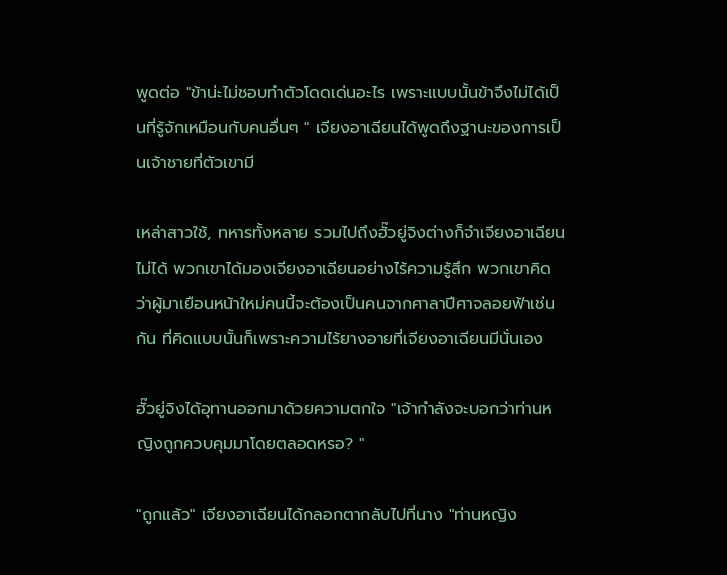พูดต่อ "ข้าน่ะไม่ชอบทำตัวโดดเด่นอะไร เพราะแบบนั้นข้าจึงไม่ได้เป็นที่รู้จักเหมือนกับคนอื่นๆ " เจียงอาเฉียนได้พูดถึงฐานะของการเป็นเจ้าชายที่ตัวเขามี

เหล่าสาวใช้, ทหารทั้งหลาย รวมไปถึงฮั๊วยู่จิงต่างก็จำเจียงอาเฉียนไม่ได้ พวกเขาได้มองเจียงอาเฉียนอย่างไร้ความรู้สึก พวกเขาคิดว่าผู้มาเยือนหน้าใหม่คนนี้จะต้องเป็นคนจากศาลาปีศาจลอยฟ้าเช่นกัน ที่คิดแบบนั้นก็เพราะความไร้ยางอายที่เจียงอาเฉียนมีนั่นเอง

ฮั๊วยู่จิงได้อุทานออกมาด้วยความตกใจ "เจ้ากำลังจะบอกว่าท่านหญิงถูกควบคุมมาโดยตลอดหรอ? "

"ถูกแล้ว" เจียงอาเฉียนได้กลอกตากลับไปที่นาง "ท่านหญิง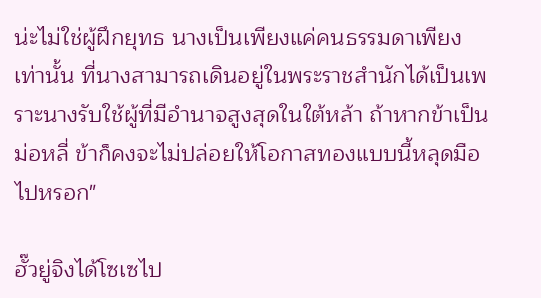น่ะไม่ใช่ผู้ฝึกยุทธ นางเป็นเพียงแค่คนธรรมดาเพียงเท่านั้น ที่นางสามารถเดินอยู่ในพระราชสำนักได้เป็นเพราะนางรับใช้ผู้ที่มีอำนาจสูงสุดในใต้หล้า ถ้าหากข้าเป็นม่อหลี่ ข้าก็คงจะไม่ปล่อยให้โอกาสทองแบบนี้หลุดมือไปหรอก"

ฮั๊วยู่จิงได้โซเซไป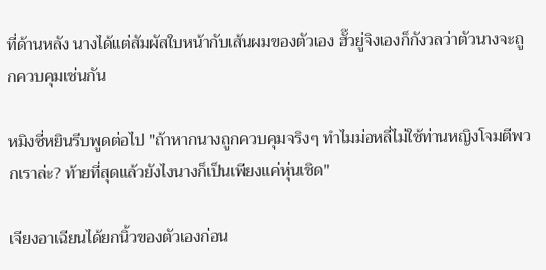ที่ด้านหลัง นางได้แต่สัมผัสใบหน้ากับเส้นผมของตัวเอง ฮั๊วยู่จิงเองก็กังวลว่าตัวนางจะถูกควบคุมเช่นกัน

หมิงซี่หยินรีบพูดต่อไป "ถ้าหากนางถูกควบคุมจริงๆ ทำไมม่อหลี่ไม่ใช้ท่านหญิงโจมตีพวกเราล่ะ? ท้ายที่สุดแล้วยังไงนางก็เป็นเพียงแค่หุ่นเชิด"

เจียงอาเฉียนได้ยกนิ้วของตัวเองก่อน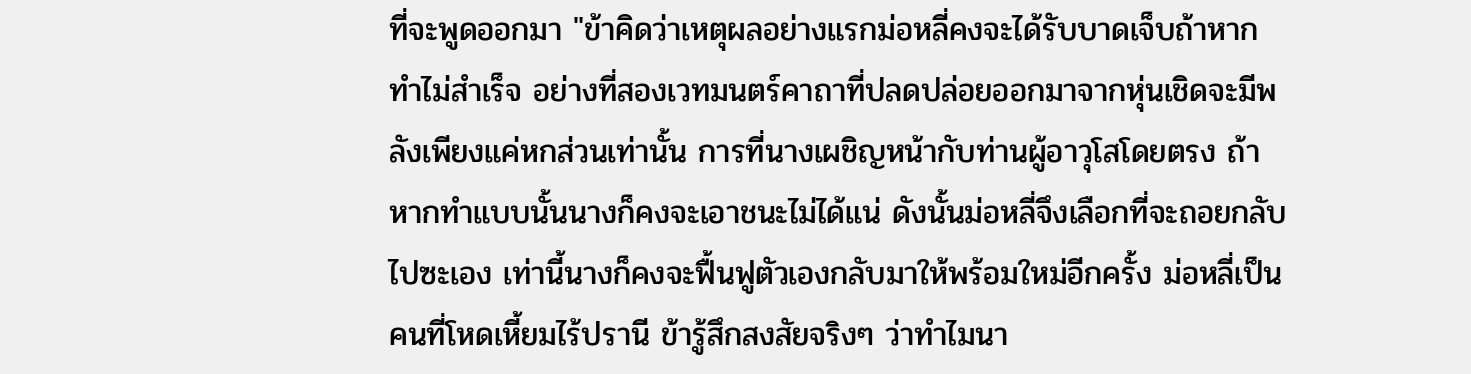ที่จะพูดออกมา "ข้าคิดว่าเหตุผลอย่างแรกม่อหลี่คงจะได้รับบาดเจ็บถ้าหากทำไม่สำเร็จ อย่างที่สองเวทมนตร์คาถาที่ปลดปล่อยออกมาจากหุ่นเชิดจะมีพลังเพียงแค่หกส่วนเท่านั้น การที่นางเผชิญหน้ากับท่านผู้อาวุโสโดยตรง ถ้าหากทำแบบนั้นนางก็คงจะเอาชนะไม่ได้แน่ ดังนั้นม่อหลี่จึงเลือกที่จะถอยกลับไปซะเอง เท่านี้นางก็คงจะฟื้นฟูตัวเองกลับมาให้พร้อมใหม่อีกครั้ง ม่อหลี่เป็นคนที่โหดเหี้ยมไร้ปรานี ข้ารู้สึกสงสัยจริงๆ ว่าทำไมนา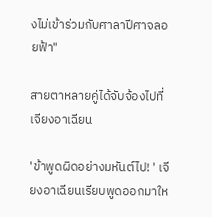งไม่เข้าร่วมกับศาลาปีศาจลอยฟ้า"

สายตาหลายคู่ได้จับจ้องไปที่เจียงอาเฉียน

'ข้าพูดผิดอย่างมหันต์ไป! ' เจียงอาเฉียนเรียบพูดออกมาให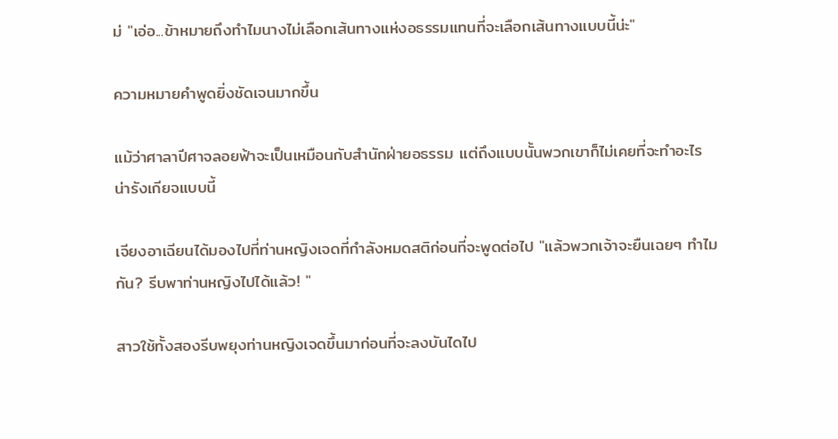ม่ "เอ่อ...ข้าหมายถึงทำไมนางไม่เลือกเส้นทางแห่งอธรรมแทนที่จะเลือกเส้นทางแบบนี้น่ะ"

ความหมายคำพูดยิ่งชัดเจนมากขึ้น

แม้ว่าศาลาปีศาจลอยฟ้าจะเป็นเหมือนกับสำนักฝ่ายอธรรม แต่ถึงแบบนั้นพวกเขาก็ไม่เคยที่จะทำอะไรน่ารังเกียจแบบนี้

เจียงอาเฉียนได้มองไปที่ท่านหญิงเจดที่กำลังหมดสติก่อนที่จะพูดต่อไป "แล้วพวกเจ้าจะยืนเฉยๆ ทำไมกัน? รีบพาท่านหญิงไปได้แล้ว! "

สาวใช้ทั้งสองรีบพยุงท่านหญิงเจดขึ้นมาก่อนที่จะลงบันไดไป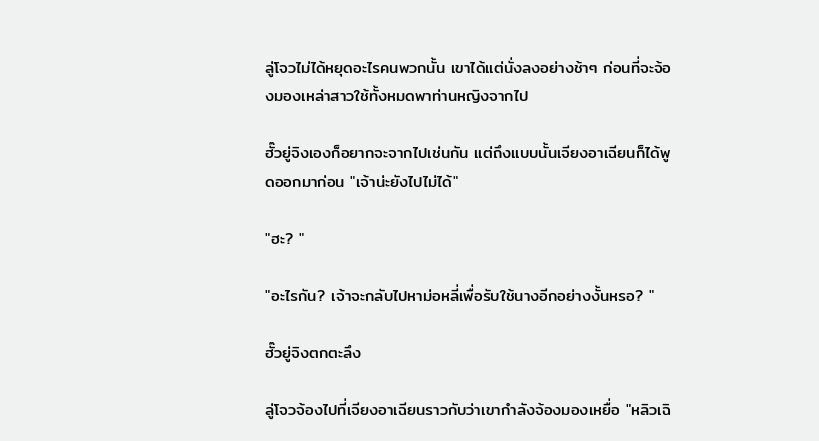ลู่โจวไม่ได้หยุดอะไรคนพวกนั้น เขาได้แต่นั่งลงอย่างช้าๆ ก่อนที่จะจ้องมองเหล่าสาวใช้ทั้งหมดพาท่านหญิงจากไป

ฮั๊วยู่จิงเองก็อยากจะจากไปเช่นกัน แต่ถึงแบบนั้นเจียงอาเฉียนก็ได้พูดออกมาก่อน "เจ้าน่ะยังไปไม่ได้"

"ฮะ? "

"อะไรกัน? เจ้าจะกลับไปหาม่อหลี่เพื่อรับใช้นางอีกอย่างงั้นหรอ? "

ฮั๊วยู่จิงตกตะลึง

ลู่โจวจ้องไปที่เจียงอาเฉียนราวกับว่าเขากำลังจ้องมองเหยื่อ "หลิวเฉิ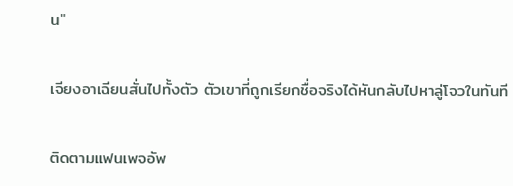น"

เจียงอาเฉียนสั่นไปทั้งตัว ตัวเขาที่ถูกเรียกชื่อจริงได้หันกลับไปหาลู่โจวในทันที

ติดตามแฟนเพจอัพ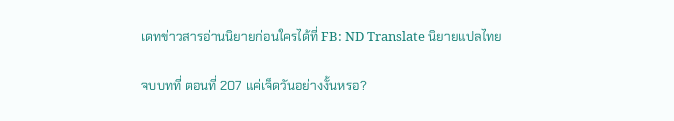เดทข่าวสารอ่านนิยายก่อนใครได้ที่ FB: ND Translate นิยายแปลไทย

จบบทที่ ตอนที่ 207 แค่เจ็ดวันอย่างงั้นหรอ?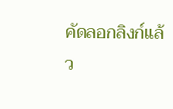คัดลอกลิงก์แล้ว